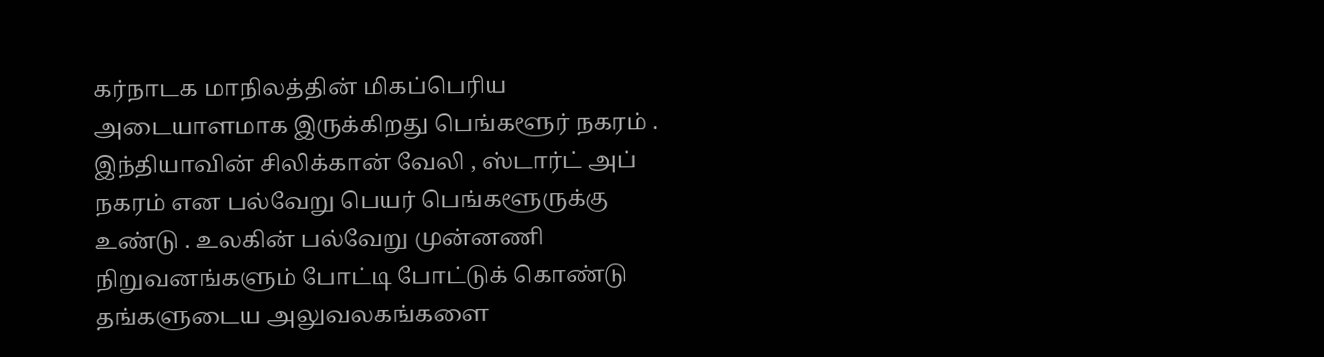கர்நாடக மாநிலத்தின் மிகப்பெரிய அடையாளமாக இருக்கிறது பெங்களூர் நகரம் . இந்தியாவின் சிலிக்கான் வேலி , ஸ்டார்ட் அப் நகரம் என பல்வேறு பெயர் பெங்களூருக்கு உண்டு . உலகின் பல்வேறு முன்னணி நிறுவனங்களும் போட்டி போட்டுக் கொண்டு தங்களுடைய அலுவலகங்களை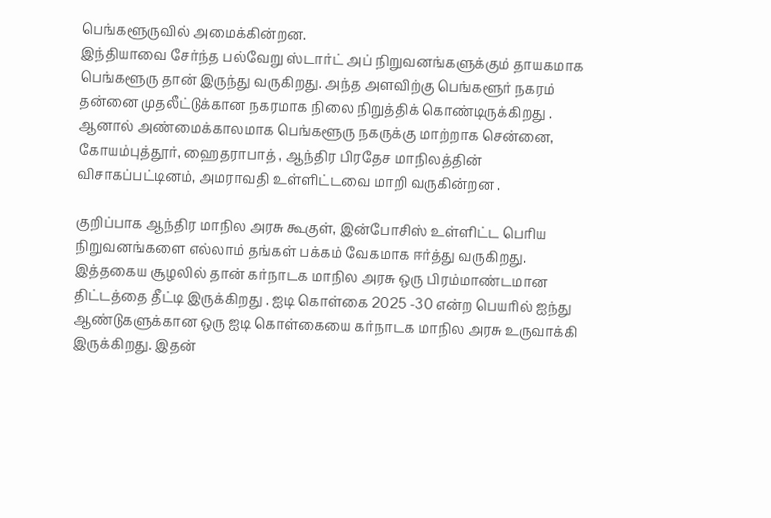பெங்களூருவில் அமைக்கின்றன.
இந்தியாவை சேர்ந்த பல்வேறு ஸ்டார்ட் அப் நிறுவனங்களுக்கும் தாயகமாக பெங்களூரு தான் இருந்து வருகிறது. அந்த அளவிற்கு பெங்களூர் நகரம் தன்னை முதலீட்டுக்கான நகரமாக நிலை நிறுத்திக் கொண்டிருக்கிறது . ஆனால் அண்மைக்காலமாக பெங்களூரு நகருக்கு மாற்றாக சென்னை, கோயம்புத்தூர், ஹைதராபாத் , ஆந்திர பிரதேச மாநிலத்தின் விசாகப்பட்டினம், அமராவதி உள்ளிட்டவை மாறி வருகின்றன .

குறிப்பாக ஆந்திர மாநில அரசு கூகுள், இன்போசிஸ் உள்ளிட்ட பெரிய நிறுவனங்களை எல்லாம் தங்கள் பக்கம் வேகமாக ஈர்த்து வருகிறது. இத்தகைய சூழலில் தான் கர்நாடக மாநில அரசு ஒரு பிரம்மாண்டமான திட்டத்தை தீட்டி இருக்கிறது . ஐடி கொள்கை 2025 -30 என்ற பெயரில் ஐந்து ஆண்டுகளுக்கான ஒரு ஐடி கொள்கையை கர்நாடக மாநில அரசு உருவாக்கி இருக்கிறது. இதன்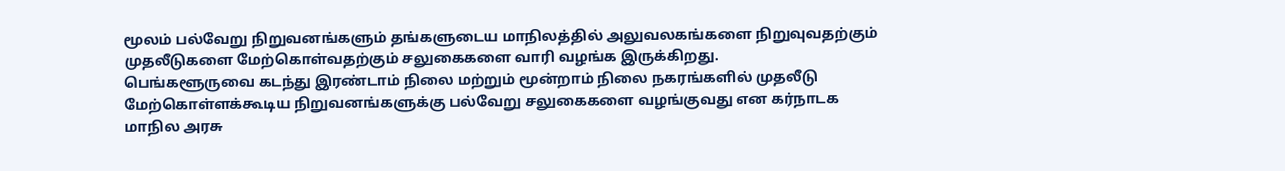மூலம் பல்வேறு நிறுவனங்களும் தங்களுடைய மாநிலத்தில் அலுவலகங்களை நிறுவுவதற்கும் முதலீடுகளை மேற்கொள்வதற்கும் சலுகைகளை வாரி வழங்க இருக்கிறது.
பெங்களூருவை கடந்து இரண்டாம் நிலை மற்றும் மூன்றாம் நிலை நகரங்களில் முதலீடு மேற்கொள்ளக்கூடிய நிறுவனங்களுக்கு பல்வேறு சலுகைகளை வழங்குவது என கர்நாடக மாநில அரசு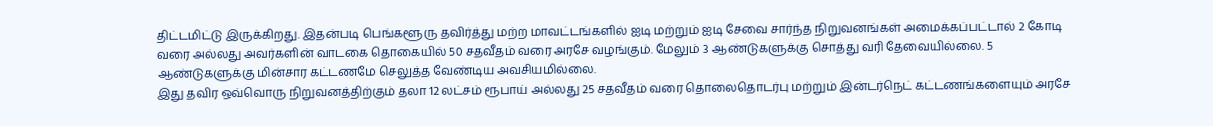திட்டமிட்டு இருக்கிறது. இதன்படி பெங்களூரு தவிர்த்து மற்ற மாவட்டங்களில் ஐடி மற்றும் ஐடி சேவை சார்ந்த நிறுவனங்கள் அமைக்கப்பட்டால் 2 கோடி வரை அல்லது அவர்களின் வாடகை தொகையில் 50 சதவீதம் வரை அரசே வழங்கும். மேலும் 3 ஆண்டுகளுக்கு சொத்து வரி தேவையில்லை. 5 ஆண்டுகளுக்கு மின்சார கட்டணமே செலுத்த வேண்டிய அவசியமில்லை.
இது தவிர ஒவ்வொரு நிறுவனத்திற்கும் தலா 12 லட்சம் ரூபாய் அல்லது 25 சதவீதம் வரை தொலைதொடர்பு மற்றும் இன்டர்நெட் கட்டணங்களையும் அரசே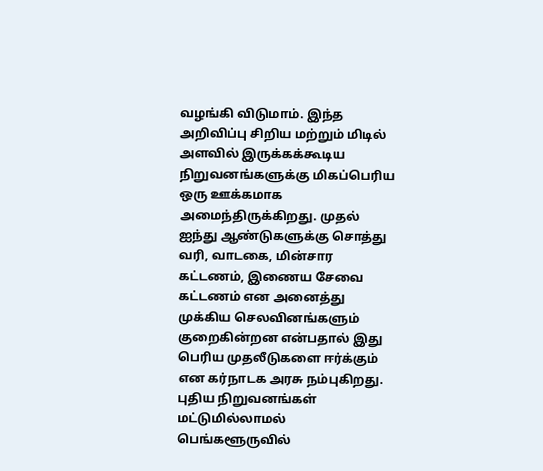வழங்கி விடுமாம். இந்த அறிவிப்பு சிறிய மற்றும் மிடில் அளவில் இருக்கக்கூடிய நிறுவனங்களுக்கு மிகப்பெரிய ஒரு ஊக்கமாக அமைந்திருக்கிறது. முதல் ஐந்து ஆண்டுகளுக்கு சொத்து வரி, வாடகை, மின்சார கட்டணம், இணைய சேவை கட்டணம் என அனைத்து முக்கிய செலவினங்களும் குறைகின்றன என்பதால் இது பெரிய முதலீடுகளை ஈர்க்கும் என கர்நாடக அரசு நம்புகிறது.
புதிய நிறுவனங்கள் மட்டுமில்லாமல் பெங்களூருவில்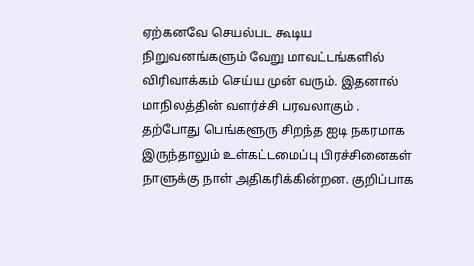ஏற்கனவே செயல்பட கூடிய நிறுவனங்களும் வேறு மாவட்டங்களில் விரிவாக்கம் செய்ய முன் வரும். இதனால் மாநிலத்தின் வளர்ச்சி பரவலாகும் . தற்போது பெங்களூரு சிறந்த ஐடி நகரமாக இருந்தாலும் உள்கட்டமைப்பு பிரச்சினைகள் நாளுக்கு நாள் அதிகரிக்கின்றன. குறிப்பாக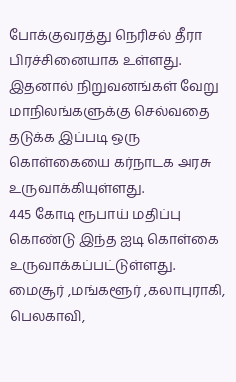போக்குவரத்து நெரிசல் தீரா பிரச்சினையாக உள்ளது. இதனால் நிறுவனங்கள் வேறு மாநிலங்களுக்கு செல்வதை தடுக்க இப்படி ஒரு கொள்கையை கர்நாடக அரசு உருவாக்கியுள்ளது.
445 கோடி ரூபாய் மதிப்பு கொண்டு இந்த ஐடி கொள்கை உருவாக்கப்பட்டுள்ளது. மைசூர் ,மங்களூர் ,கலாபுராகி, பெலகாவி,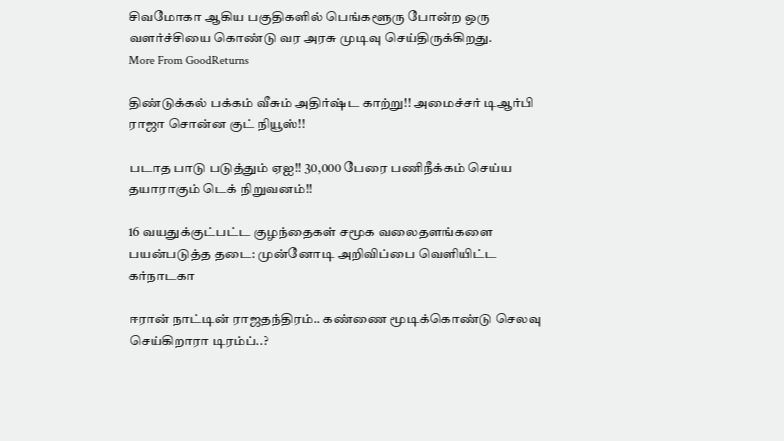சிவமோகா ஆகிய பகுதிகளில் பெங்களூரு போன்ற ஒரு வளர்ச்சியை கொண்டு வர அரசு முடிவு செய்திருக்கிறது.
More From GoodReturns

திண்டுக்கல் பக்கம் வீசும் அதிர்ஷ்ட காற்று!! அமைச்சர் டிஆர்பி ராஜா சொன்ன குட் நியூஸ்!!

படாத பாடு படுத்தும் ஏஐ!! 30,000 பேரை பணிநீக்கம் செய்ய தயாராகும் டெக் நிறுவனம்!!

16 வயதுக்குட்பட்ட குழந்தைகள் சமூக வலைதளங்களை பயன்படுத்த தடை: முன்னோடி அறிவிப்பை வெளியிட்ட கர்நாடகா

ஈரான் நாட்டின் ராஜதந்திரம்.. கண்ணை மூடிக்கொண்டு செலவு செய்கிறாரா டிரம்ப்..?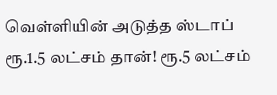வெள்ளியின் அடுத்த ஸ்டாப் ரூ.1.5 லட்சம் தான்! ரூ.5 லட்சம்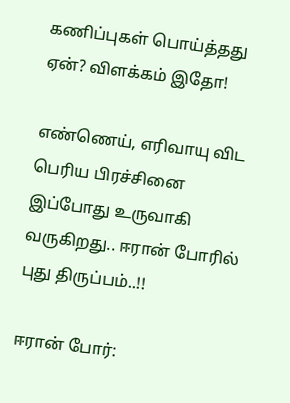கணிப்புகள் பொய்த்தது ஏன்? விளக்கம் இதோ!

எண்ணெய், எரிவாயு விட பெரிய பிரச்சினை இப்போது உருவாகி வருகிறது.. ஈரான் போரில் புது திருப்பம்..!!

ஈரான் போர்: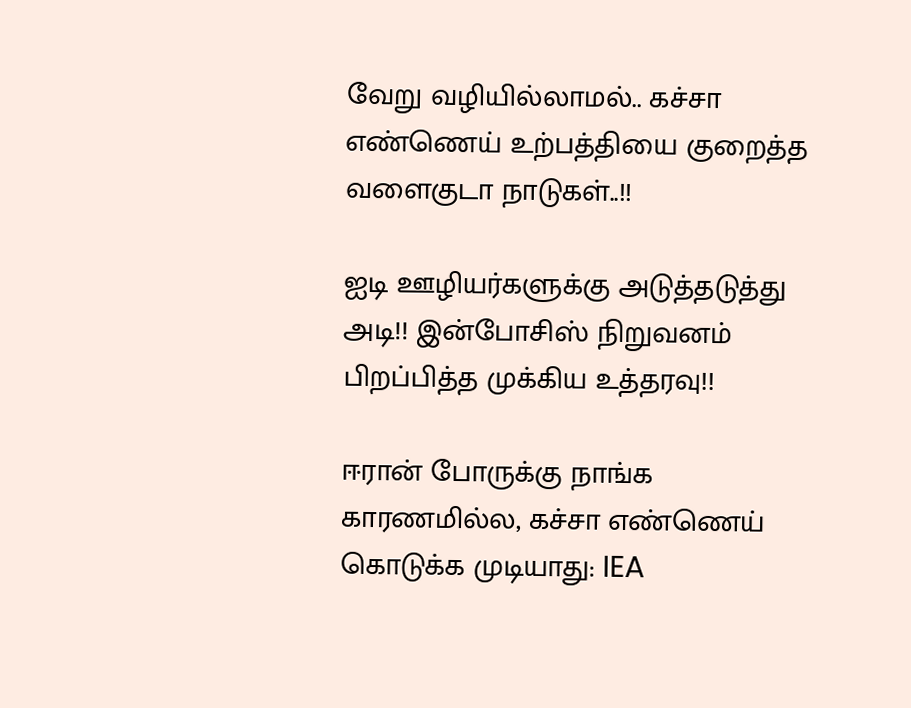வேறு வழியில்லாமல்.. கச்சா எண்ணெய் உற்பத்தியை குறைத்த வளைகுடா நாடுகள்..!!

ஐடி ஊழியர்களுக்கு அடுத்தடுத்து அடி!! இன்போசிஸ் நிறுவனம் பிறப்பித்த முக்கிய உத்தரவு!!

ஈரான் போருக்கு நாங்க காரணமில்ல, கச்சா எண்ணெய் கொடுக்க முடியாது: IEA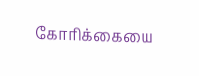கோரிக்கையை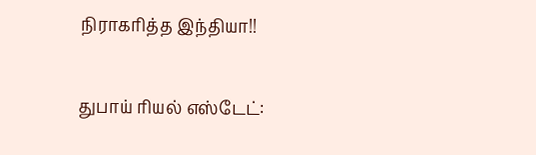நிராகரித்த இந்தியா!!

துபாய் ரியல் எஸ்டேட்: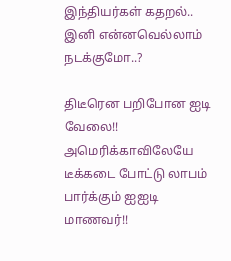இந்தியர்கள் கதறல்.. இனி என்னவெல்லாம் நடக்குமோ..?

திடீரென பறிபோன ஐடி வேலை!! அமெரிக்காவிலேயே டீக்கடை போட்டு லாபம் பார்க்கும் ஐஐடி மாணவர்!!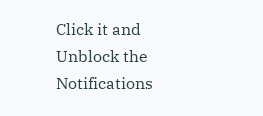Click it and Unblock the Notifications